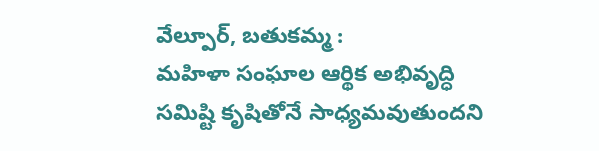వేల్పూర్, బతుకమ్మ :
మహిళా సంఘాల ఆర్థిక అభివృద్ధి సమిష్టి కృషితోనే సాధ్యమవుతుందని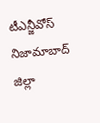టీఎన్జీవోస్ నిజామాబాద్ జిల్లా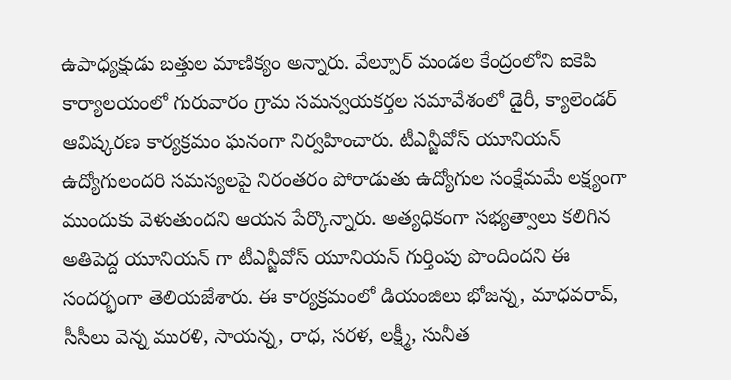ఉపాధ్యక్షుడు బత్తుల మాణిక్యం అన్నారు. వేల్పూర్ మండల కేంద్రంలోని ఐకెపి కార్యాలయంలో గురువారం గ్రామ సమన్వయకర్తల సమావేశంలో డైరీ, క్యాలెండర్ ఆవిష్కరణ కార్యక్రమం ఘనంగా నిర్వహించారు. టీఎన్జీవోస్ యూనియన్ ఉద్యోగులందరి సమస్యలపై నిరంతరం పోరాడుతు ఉద్యోగుల సంక్షేమమే లక్ష్యంగా ముందుకు వెళుతుందని ఆయన పేర్కొన్నారు. అత్యధికంగా సభ్యత్వాలు కలిగిన అతిపెద్ద యూనియన్ గా టీఎన్జీవోస్ యూనియన్ గుర్తింపు పొందిందని ఈ సందర్భంగా తెలియజేశారు. ఈ కార్యక్రమంలో డియంజిలు భోజన్న, మాధవరావ్, సీసీలు వెన్న మురళి, సాయన్న, రాధ, సరళ, లక్ష్మీ, సునీత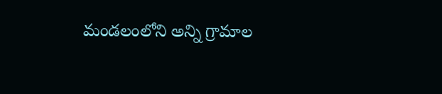మండలంలోని అన్ని గ్రామాల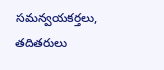సమన్వయకర్తలు, తదితరులు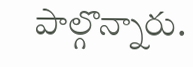పాల్గొన్నారు.